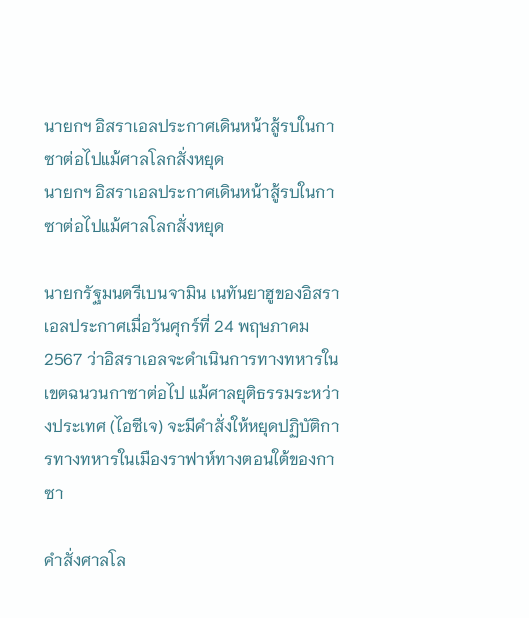นายกฯ อิสราเอลประกาศเดินหน้าสู้รบในกาซาต่อไปแม้ศาลโลกสั่งหยุด
นายกฯ อิสราเอลประกาศเดินหน้าสู้รบในกาซาต่อไปแม้ศาลโลกสั่งหยุด

นายกรัฐมนตรีเบนจามิน เนทันยาฮูของอิสราเอลประกาศเมื่อวันศุกร์ที่ 24 พฤษภาคม 2567 ว่าอิสราเอลจะดำเนินการทางทหารในเขตฉนวนกาซาต่อไป แม้ศาลยุติธรรมระหว่างประเทศ (ไอซีเจ) จะมีคำสั่งให้หยุดปฏิบัติการทางทหารในเมืองราฟาห์ทางตอนใต้ของกาซา

คำสั่งศาลโล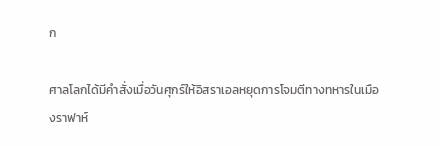ก

ศาลโลกได้มีคำสั่งเมื่อวันศุกร์ให้อิสราเอลหยุดการโจมตีทางทหารในเมืองราฟาห์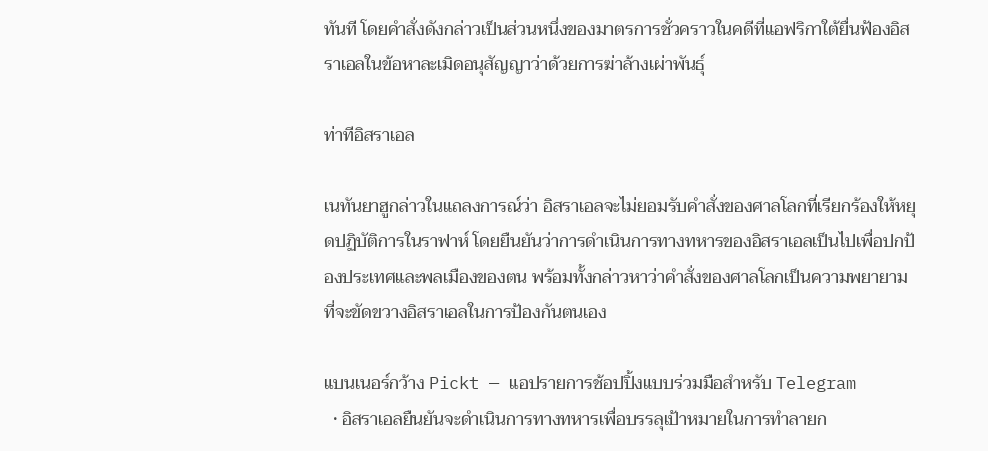ทันที โดยคำสั่งดังกล่าวเป็นส่วนหนึ่งของมาตรการชั่วคราวในคดีที่แอฟริกาใต้ยื่นฟ้องอิสราเอลในข้อหาละเมิดอนุสัญญาว่าด้วยการฆ่าล้างเผ่าพันธุ์

ท่าทีอิสราเอล

เนทันยาฮูกล่าวในแถลงการณ์ว่า อิสราเอลจะไม่ยอมรับคำสั่งของศาลโลกที่เรียกร้องให้หยุดปฏิบัติการในราฟาห์ โดยยืนยันว่าการดำเนินการทางทหารของอิสราเอลเป็นไปเพื่อปกป้องประเทศและพลเมืองของตน พร้อมทั้งกล่าวหาว่าคำสั่งของศาลโลกเป็นความพยายามที่จะขัดขวางอิสราเอลในการป้องกันตนเอง

แบนเนอร์กว้าง Pickt — แอปรายการช้อปปิ้งแบบร่วมมือสำหรับ Telegram
  • อิสราเอลยืนยันจะดำเนินการทางทหารเพื่อบรรลุเป้าหมายในการทำลายก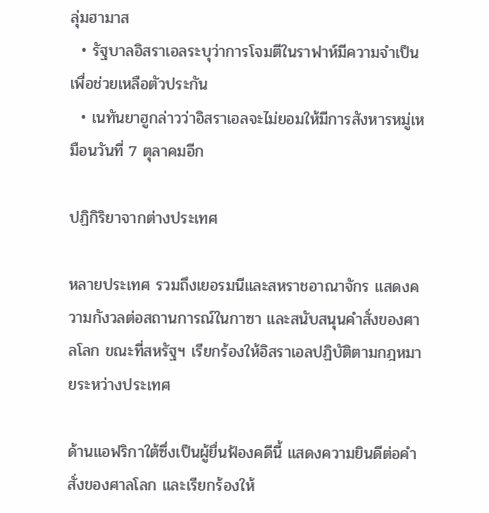ลุ่มฮามาส
  • รัฐบาลอิสราเอลระบุว่าการโจมตีในราฟาห์มีความจำเป็นเพื่อช่วยเหลือตัวประกัน
  • เนทันยาฮูกล่าวว่าอิสราเอลจะไม่ยอมให้มีการสังหารหมู่เหมือนวันที่ 7 ตุลาคมอีก

ปฏิกิริยาจากต่างประเทศ

หลายประเทศ รวมถึงเยอรมนีและสหราชอาณาจักร แสดงความกังวลต่อสถานการณ์ในกาซา และสนับสนุนคำสั่งของศาลโลก ขณะที่สหรัฐฯ เรียกร้องให้อิสราเอลปฏิบัติตามกฎหมายระหว่างประเทศ

ด้านแอฟริกาใต้ซึ่งเป็นผู้ยื่นฟ้องคดีนี้ แสดงความยินดีต่อคำสั่งของศาลโลก และเรียกร้องให้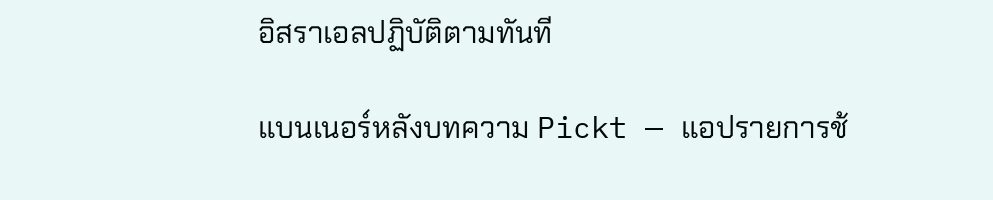อิสราเอลปฏิบัติตามทันที

แบนเนอร์หลังบทความ Pickt — แอปรายการช้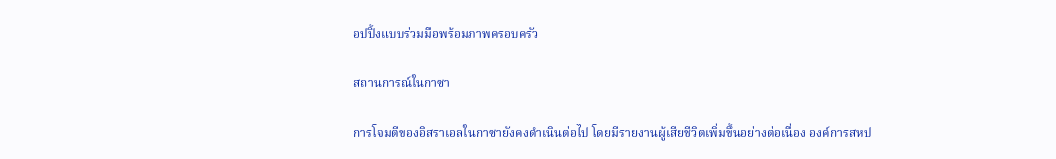อปปิ้งแบบร่วมมือพร้อมภาพครอบครัว

สถานการณ์ในกาซา

การโจมตีของอิสราเอลในกาซายังคงดำเนินต่อไป โดยมีรายงานผู้เสียชีวิตเพิ่มขึ้นอย่างต่อเนื่อง องค์การสหป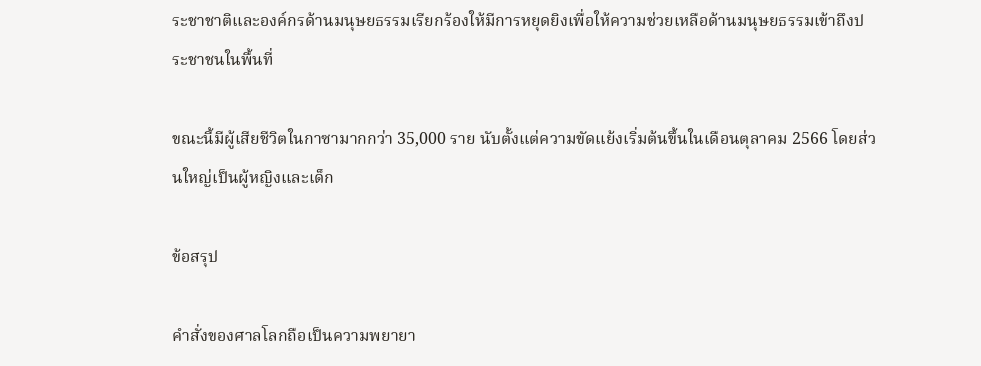ระชาชาติและองค์กรด้านมนุษยธรรมเรียกร้องให้มีการหยุดยิงเพื่อให้ความช่วยเหลือด้านมนุษยธรรมเข้าถึงประชาชนในพื้นที่

ขณะนี้มีผู้เสียชีวิตในกาซามากกว่า 35,000 ราย นับตั้งแต่ความขัดแย้งเริ่มต้นขึ้นในเดือนตุลาคม 2566 โดยส่วนใหญ่เป็นผู้หญิงและเด็ก

ข้อสรุป

คำสั่งของศาลโลกถือเป็นความพยายา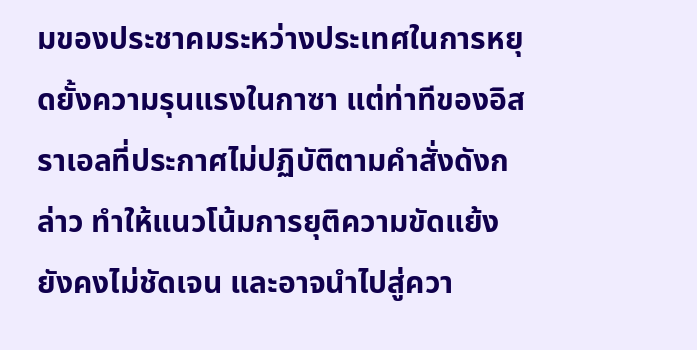มของประชาคมระหว่างประเทศในการหยุดยั้งความรุนแรงในกาซา แต่ท่าทีของอิสราเอลที่ประกาศไม่ปฏิบัติตามคำสั่งดังกล่าว ทำให้แนวโน้มการยุติความขัดแย้งยังคงไม่ชัดเจน และอาจนำไปสู่ควา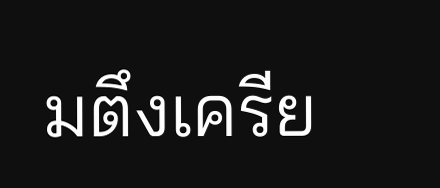มตึงเครีย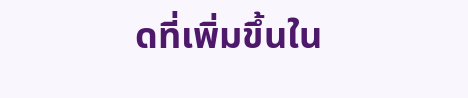ดที่เพิ่มขึ้นใน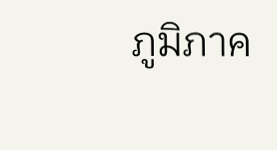ภูมิภาค